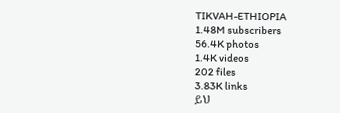TIKVAH-ETHIOPIA
1.48M subscribers
56.4K photos
1.4K videos
202 files
3.83K links
ይህ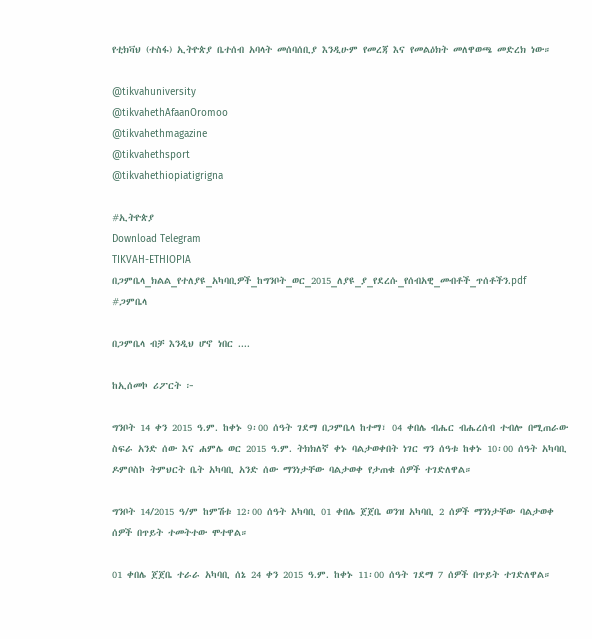የቲክቫህ (ተስፋ) ኢትዮጵያ ቤተሰብ አባላት መሰባሰቢያ እንዲሁም የመረጃ እና የመልዕክት መለዋወጫ መድረክ ነው።

@tikvahuniversity
@tikvahethAfaanOromoo
@tikvahethmagazine
@tikvahethsport
@tikvahethiopiatigrigna

#ኢትዮጵያ
Download Telegram
TIKVAH-ETHIOPIA
በጋምቤላ_ክልል_የተለያዩ_አካባቢዎች_ከግንቦት_ወር_2015_ለያዩ_ያ_የደረሱ_የሰብአዊ_መብቶች_ጥሰቶችን.pdf
#ጋምቤላ

በጋምቤላ ብቻ እንዲህ ሆኖ ነበር ....

ከኢሰመኮ ሪፖርት ፦

ግንቦት 14 ቀን 2015 ዓ.ም. ከቀኑ 9፡00 ሰዓት ገደማ በጋምቤላ ከተማ፣ 04 ቀበሌ ብሔር ብሔረሰብ ተብሎ በሚጠራው ስፍራ አንድ ሰው እና ሐምሌ ወር 2015 ዓ.ም. ትክክለኛ ቀኑ ባልታወቀበት ነገር ግን ሰዓቱ ከቀኑ 10፡00 ሰዓት አካባቢ ዶምቦስኮ ትምህርት ቤት አካባቢ አንድ ሰው ማንነታቸው ባልታወቀ የታጠቁ ሰዎች ተገድለዋል።

ግንቦት 14/2015 ዓ/ም ከምሽቱ 12፡00 ሰዓት አካባቢ 01 ቀበሌ ጀጀቤ ወንዝ አካባቢ 2 ሰዎች ማንነታቸው ባልታወቀ ሰዎች በጥይት ተመትተው ሞተዋል።

01 ቀበሌ ጀጀቤ ተራራ አካባቢ ሰኔ 24 ቀን 2015 ዓ.ም. ከቀኑ 11፡00 ሰዓት ገደማ 7 ሰዎች በጥይት ተገድለዋል።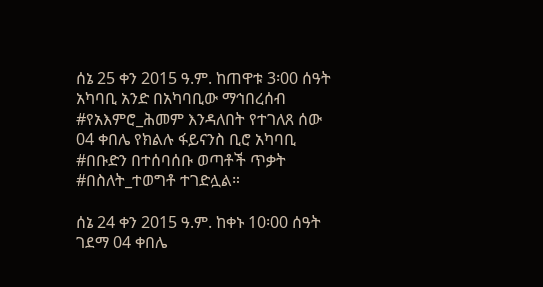ሰኔ 25 ቀን 2015 ዓ.ም. ከጠዋቱ 3፡00 ሰዓት አካባቢ አንድ በአካባቢው ማኅበረሰብ #የአእምሮ_ሕመም እንዳለበት የተገለጸ ሰው 04 ቀበሌ የክልሉ ፋይናንስ ቢሮ አካባቢ #በቡድን በተሰባሰቡ ወጣቶች ጥቃት #በስለት_ተወግቶ ተገድሏል።

ሰኔ 24 ቀን 2015 ዓ.ም. ከቀኑ 10፡00 ሰዓት ገደማ 04 ቀበሌ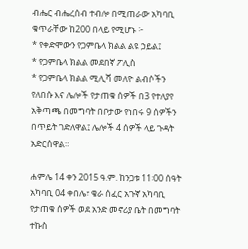ብሔር ብሔረሰብ ተብሎ በሚጠራው አካባቢ ቁጥራቸው ከ200 በላይ የሚሆኑ ፦
* የቀድሞውን የጋምቤላ ክልል ልዩ ኃይል፤
* የጋምቤላ ክልል መደበኛ ፖሊስ
* የጋምቤላ ክልል ሚሊሻ መለዮ ልብሶችን የለበሱ እና ሌሎች የታጠቁ ሰዎች በ3 የተለያየ አቅጣጫ በመግባት በቦታው የነበሩ 9 ሰዎችን በጥይት ገድለዋል፤ ሌሎች 4 ሰዎች ላይ ጉዳት አድርሰዋል።

ሐምሌ 14 ቀን 2015 ዓ.ም. ከንጋቱ 11፡00 ሰዓት አካባቢ 04 ቀበሌ፣ ቄራ ሰፈር አጉኛ አካባቢ የታጠቁ ሰዎች ወደ አንድ መኖሪያ ቤት በመግባት ተኩስ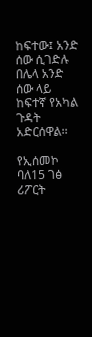ከፍተው፤ አንድ ሰው ሲገድሉ በሌላ አንድ ሰው ላይ ከፍተኛ የአካል ጉዳት አድርሰዋል፡፡

የኢሰመኮ ባለ15 ገፅ ሪፖርት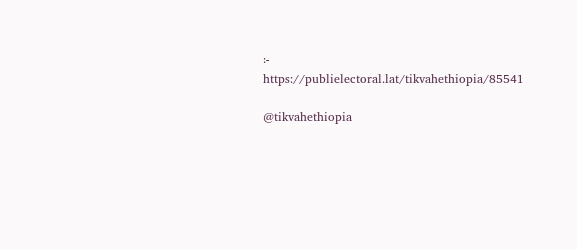፦ https://publielectoral.lat/tikvahethiopia/85541

@tikvahethiopia